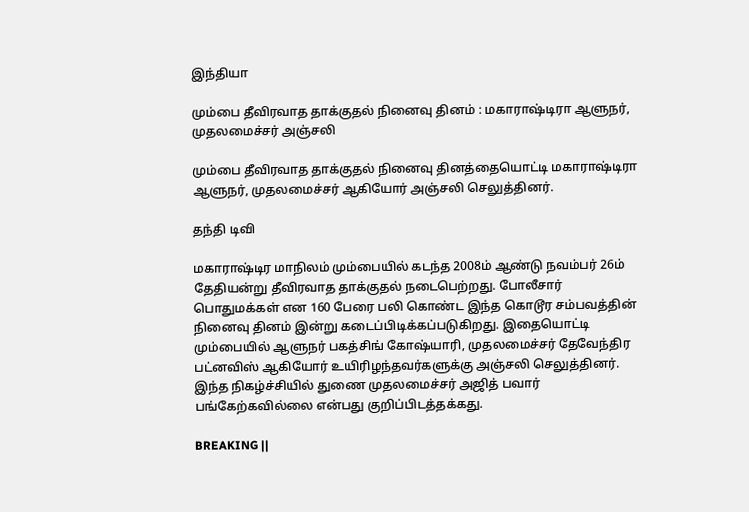இந்தியா

மும்பை தீவிரவாத தாக்குதல் நினைவு தினம் : மகாராஷ்டிரா ஆளுநர், முதலமைச்சர் அஞ்சலி

மும்பை தீவிரவாத தாக்குதல் நினைவு தினத்தையொட்டி மகாராஷ்டிரா ஆளுநர், முதலமைச்சர் ஆகியோர் அஞ்சலி செலுத்தினர்.

தந்தி டிவி

மகாராஷ்டிர மாநிலம் மும்பையில் கடந்த 2008ம் ஆண்டு நவம்பர் 26ம் தேதியன்று தீவிரவாத தாக்குதல் நடைபெற்றது. போலீசார் பொதுமக்கள் என 160 பேரை பலி கொண்ட இந்த கொடூர சம்பவத்தின் நினைவு தினம் இன்று கடைப்பிடிக்கப்படுகிறது. இதையொட்டி மும்பையில் ஆளுநர் பகத்சிங் கோஷ்யாரி, முதலமைச்சர் தேவேந்திர பட்னவிஸ் ஆகியோர் உயிரிழந்தவர்களுக்கு அஞ்சலி செலுத்தினர். இந்த நிகழ்ச்சியில் துணை முதலமைச்சர் அஜித் பவார் பங்கேற்கவில்லை என்பது குறிப்பிடத்தக்கது.

BREAKING ||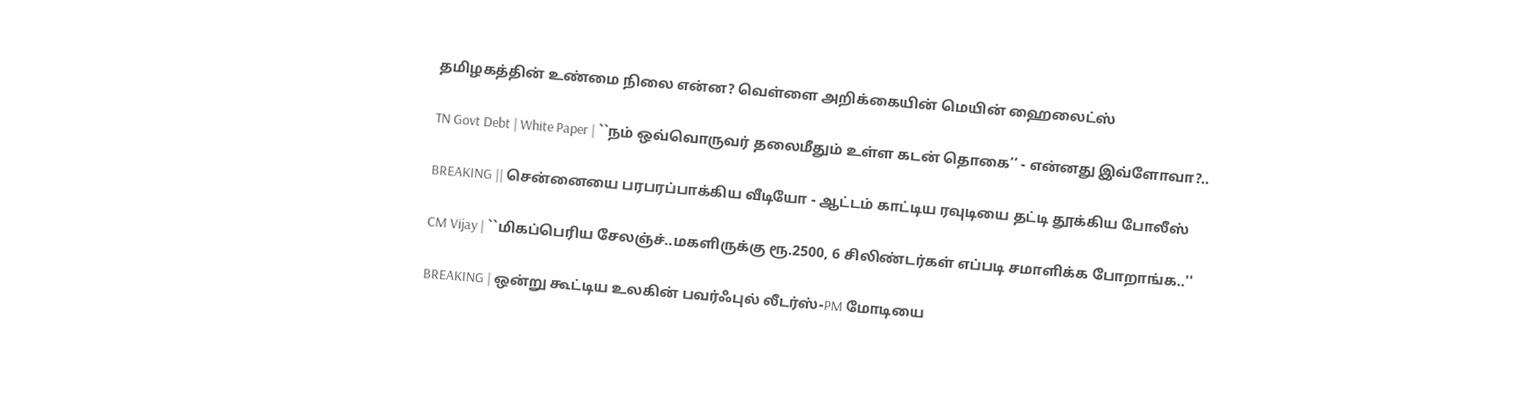தமிழகத்தின் உண்மை நிலை என்ன? வெள்ளை அறிக்கையின் மெயின் ஹைலைட்ஸ்

TN Govt Debt | White Paper | ``நம் ஒவ்வொருவர் தலைமீதும் உள்ள கடன் தொகை’’ - என்னது இவ்ளோவா?..

BREAKING || சென்னையை பரபரப்பாக்கிய வீடியோ - ஆட்டம் காட்டிய ரவுடியை தட்டி தூக்கிய போலீஸ்

CM Vijay | ``மிகப்பெரிய சேலஞ்ச்..மகளிருக்கு ரூ.2500, 6 சிலிண்டர்கள் எப்படி சமாளிக்க போறாங்க..''

BREAKING | ஒன்று கூட்டிய உலகின் பவர்ஃபுல் லீடர்ஸ்-PM மோடியை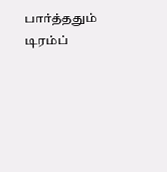பார்த்ததும் டிரம்ப்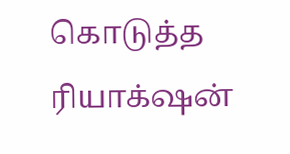கொடுத்த ரியாக்‌ஷன்